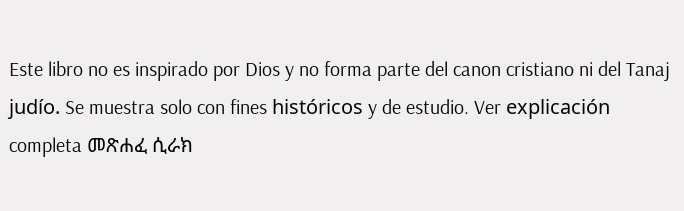Este libro no es inspirado por Dios y no forma parte del canon cristiano ni del Tanaj judío. Se muestra solo con fines históricos y de estudio. Ver explicación completa መጽሐፈ ሲራክ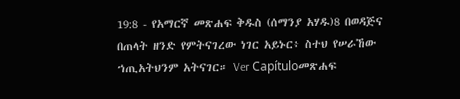19:8 - የአማርኛ መጽሐፍ ቅዱስ (ሰማንያ አሃዱ)8 በወዳጅና በጠላት ዘንድ የምትናገረው ነገር አይኑር፥ ስተህ የሠራኸው ኀጢአትህንም አትናገር። Ver Capítuloመጽሐፍ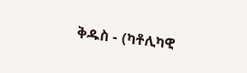ቅዱስ - (ካቶሊካዊ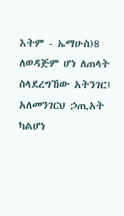እትም - ኤማሁስ)8 ለወዳጅም ሆነ ለጠላት ስላደረግኸው አትንገር፤ አለመንገርህ ኃጢአት ካልሆነ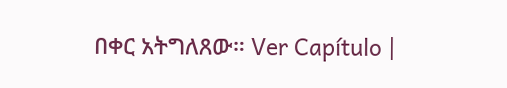በቀር አትግለጸው። Ver Capítulo |